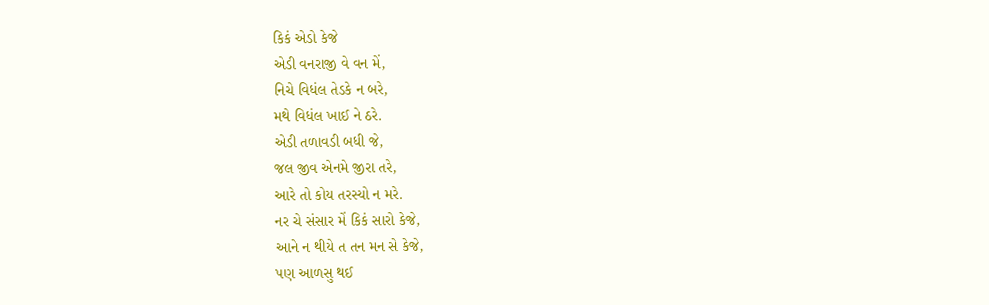કિકં એડો કેજે
એડી વનરાજી વે વન મેં,
નિચે વિધંલ તેડકે ન બરે,
મથે વિધંલ ખાઈ ને ઠરે.
એડી તળાવડી બધી જે,
જલ જીવ એનમે જીરા તરે,
આરે તો કોય તરસ્યો ન મરે.
નર ચે સંસાર મેં કિકં સારો કેજે,
આને ન થીયે ત તન મન સે કેજે,
પણ આળસુ થઈ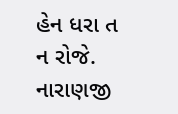હેન ધરા ત ન રોજે.
નારાણજી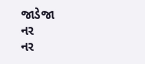જાડેજા
નર
નર